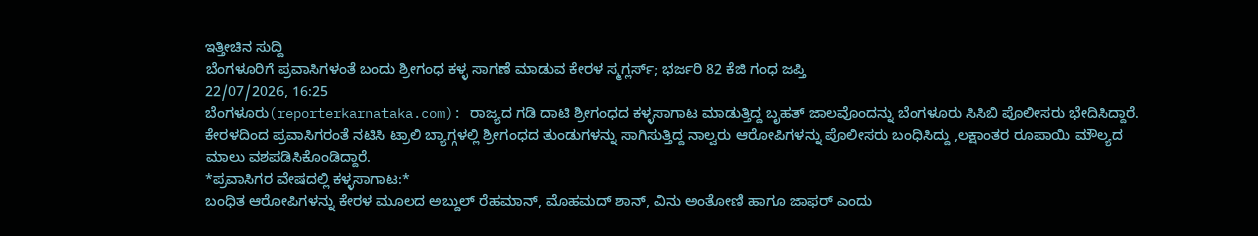ಇತ್ತೀಚಿನ ಸುದ್ದಿ
ಬೆಂಗಳೂರಿಗೆ ಪ್ರವಾಸಿಗಳಂತೆ ಬಂದು ಶ್ರೀಗಂಧ ಕಳ್ಳ ಸಾಗಣೆ ಮಾಡುವ ಕೇರಳ ಸ್ಮಗ್ಲರ್ಸ್; ಭರ್ಜರಿ 82 ಕೆಜಿ ಗಂಧ ಜಪ್ತಿ
22/07/2026, 16:25
ಬೆಂಗಳೂರು(reporterkarnataka.com): ರಾಜ್ಯದ ಗಡಿ ದಾಟಿ ಶ್ರೀಗಂಧದ ಕಳ್ಳಸಾಗಾಟ ಮಾಡುತ್ತಿದ್ದ ಬೃಹತ್ ಜಾಲವೊಂದನ್ನು ಬೆಂಗಳೂರು ಸಿಸಿಬಿ ಪೊಲೀಸರು ಭೇದಿಸಿದ್ದಾರೆ. ಕೇರಳದಿಂದ ಪ್ರವಾಸಿಗರಂತೆ ನಟಿಸಿ ಟ್ರಾಲಿ ಬ್ಯಾಗ್ಗಳಲ್ಲಿ ಶ್ರೀಗಂಧದ ತುಂಡುಗಳನ್ನು ಸಾಗಿಸುತ್ತಿದ್ದ ನಾಲ್ವರು ಆರೋಪಿಗಳನ್ನು ಪೊಲೀಸರು ಬಂಧಿಸಿದ್ದು ,ಲಕ್ಷಾಂತರ ರೂಪಾಯಿ ಮೌಲ್ಯದ ಮಾಲು ವಶಪಡಿಸಿಕೊಂಡಿದ್ದಾರೆ.
*ಪ್ರವಾಸಿಗರ ವೇಷದಲ್ಲಿ ಕಳ್ಳಸಾಗಾಟ:*
ಬಂಧಿತ ಆರೋಪಿಗಳನ್ನು ಕೇರಳ ಮೂಲದ ಅಬ್ದುಲ್ ರೆಹಮಾನ್, ಮೊಹಮದ್ ಶಾನ್, ವಿನು ಅಂತೋಣಿ ಹಾಗೂ ಜಾಫರ್ ಎಂದು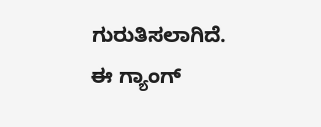ಗುರುತಿಸಲಾಗಿದೆ. ಈ ಗ್ಯಾಂಗ್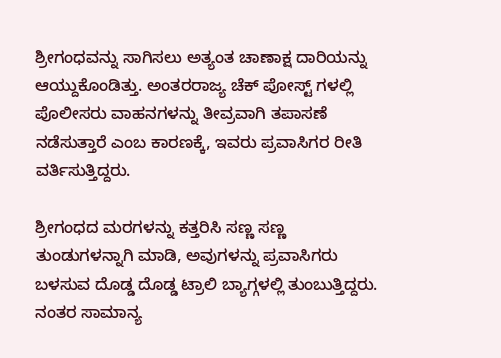ಶ್ರೀಗಂಧವನ್ನು ಸಾಗಿಸಲು ಅತ್ಯಂತ ಚಾಣಾಕ್ಷ ದಾರಿಯನ್ನು ಆಯ್ದುಕೊಂಡಿತ್ತು. ಅಂತರರಾಜ್ಯ ಚೆಕ್ ಪೋಸ್ಟ್ ಗಳಲ್ಲಿ ಪೊಲೀಸರು ವಾಹನಗಳನ್ನು ತೀವ್ರವಾಗಿ ತಪಾಸಣೆ ನಡೆಸುತ್ತಾರೆ ಎಂಬ ಕಾರಣಕ್ಕೆ, ಇವರು ಪ್ರವಾಸಿಗರ ರೀತಿ ವರ್ತಿಸುತ್ತಿದ್ದರು.

ಶ್ರೀಗಂಧದ ಮರಗಳನ್ನು ಕತ್ತರಿಸಿ ಸಣ್ಣ ಸಣ್ಣ ತುಂಡುಗಳನ್ನಾಗಿ ಮಾಡಿ, ಅವುಗಳನ್ನು ಪ್ರವಾಸಿಗರು ಬಳಸುವ ದೊಡ್ಡ ದೊಡ್ಡ ಟ್ರಾಲಿ ಬ್ಯಾಗ್ಗಳಲ್ಲಿ ತುಂಬುತ್ತಿದ್ದರು. ನಂತರ ಸಾಮಾನ್ಯ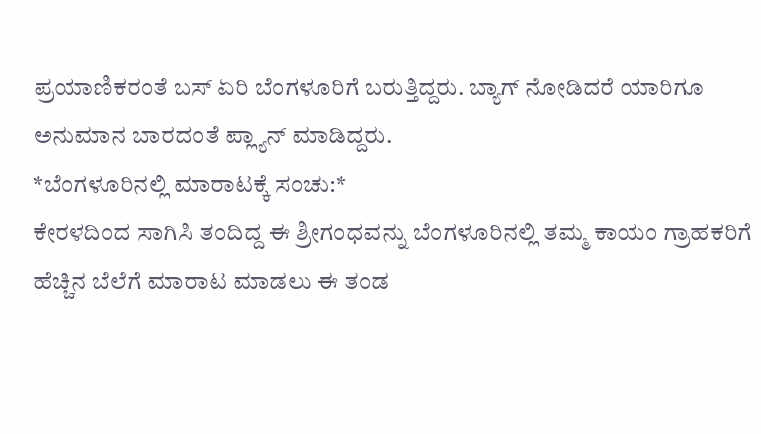ಪ್ರಯಾಣಿಕರಂತೆ ಬಸ್ ಏರಿ ಬೆಂಗಳೂರಿಗೆ ಬರುತ್ತಿದ್ದರು. ಬ್ಯಾಗ್ ನೋಡಿದರೆ ಯಾರಿಗೂ ಅನುಮಾನ ಬಾರದಂತೆ ಪ್ಲ್ಯಾನ್ ಮಾಡಿದ್ದರು.
*ಬೆಂಗಳೂರಿನಲ್ಲಿ ಮಾರಾಟಕ್ಕೆ ಸಂಚು:*
ಕೇರಳದಿಂದ ಸಾಗಿಸಿ ತಂದಿದ್ದ ಈ ಶ್ರೀಗಂಧವನ್ನು ಬೆಂಗಳೂರಿನಲ್ಲಿ ತಮ್ಮ ಕಾಯಂ ಗ್ರಾಹಕರಿಗೆ ಹೆಚ್ಚಿನ ಬೆಲೆಗೆ ಮಾರಾಟ ಮಾಡಲು ಈ ತಂಡ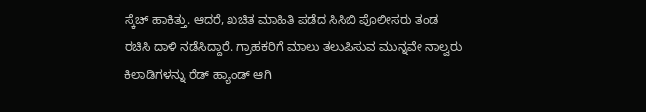ಸ್ಕೆಚ್ ಹಾಕಿತ್ತು. ಆದರೆ, ಖಚಿತ ಮಾಹಿತಿ ಪಡೆದ ಸಿಸಿಬಿ ಪೊಲೀಸರು ತಂಡ ರಚಿಸಿ ದಾಳಿ ನಡೆಸಿದ್ದಾರೆ. ಗ್ರಾಹಕರಿಗೆ ಮಾಲು ತಲುಪಿಸುವ ಮುನ್ನವೇ ನಾಲ್ವರು ಕಿಲಾಡಿಗಳನ್ನು ರೆಡ್ ಹ್ಯಾಂಡ್ ಆಗಿ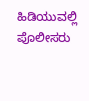ಹಿಡಿಯುವಲ್ಲಿ ಪೊಲೀಸರು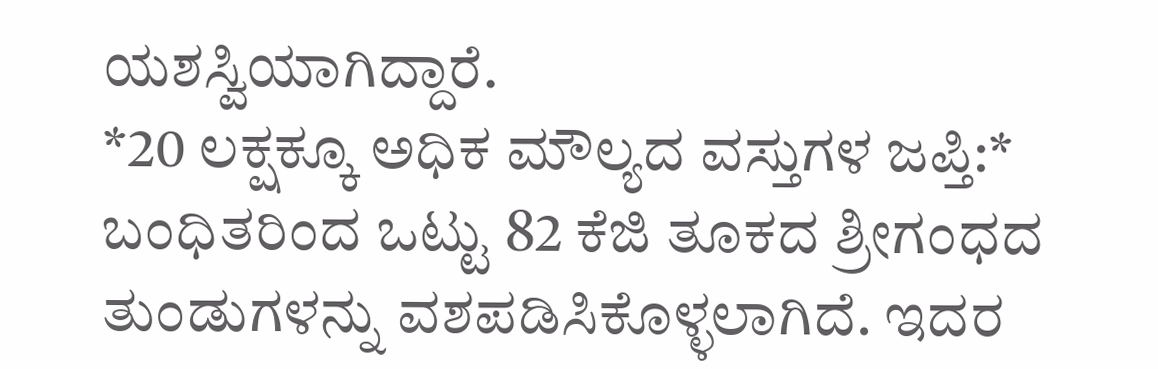ಯಶಸ್ವಿಯಾಗಿದ್ದಾರೆ.
*20 ಲಕ್ಷಕ್ಕೂ ಅಧಿಕ ಮೌಲ್ಯದ ವಸ್ತುಗಳ ಜಪ್ತಿ:*
ಬಂಧಿತರಿಂದ ಒಟ್ಟು 82 ಕೆಜಿ ತೂಕದ ಶ್ರೀಗಂಧದ ತುಂಡುಗಳನ್ನು ವಶಪಡಿಸಿಕೊಳ್ಳಲಾಗಿದೆ. ಇದರ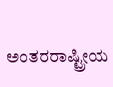ಅಂತರರಾಷ್ಟ್ರೀಯ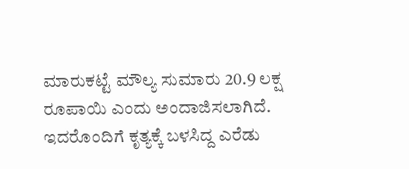ಮಾರುಕಟ್ಟೆ ಮೌಲ್ಯ ಸುಮಾರು 20.9 ಲಕ್ಷ ರೂಪಾಯಿ ಎಂದು ಅಂದಾಜಿಸಲಾಗಿದೆ. ಇದರೊಂದಿಗೆ ಕೃತ್ಯಕ್ಕೆ ಬಳಸಿದ್ದ ಎರೆಡು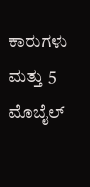ಕಾರುಗಳು ಮತ್ತು 5 ಮೊಬೈಲ್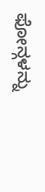ಫೋನ್ಗಳನ್ನು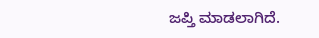ಜಪ್ತಿ ಮಾಡಲಾಗಿದೆ.